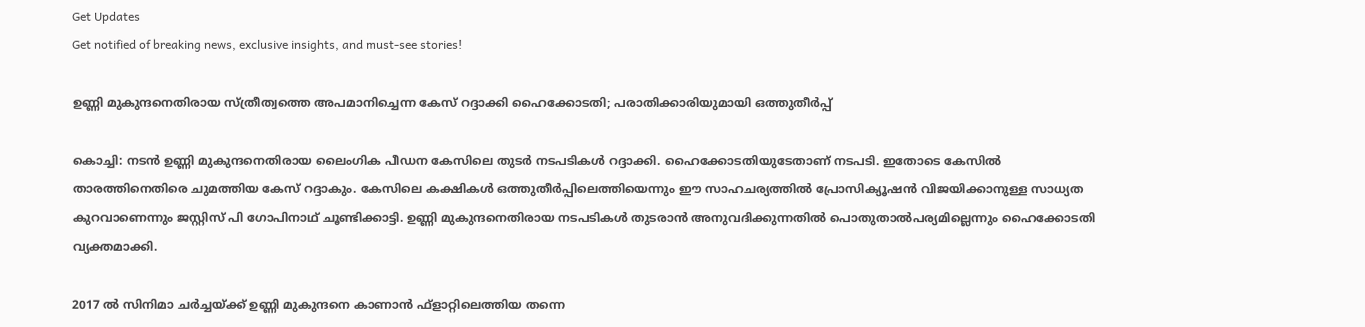Get Updates
Get notified of breaking news, exclusive insights, and must-see stories!

ഉണ്ണി മുകുന്ദനെതിരായ സ്ത്രീത്വത്തെ അപമാനിച്ചെന്ന കേസ് റദ്ദാക്കി ഹൈക്കോടതി; പരാതിക്കാരിയുമായി ഒത്തുതീര്‍പ്പ്

കൊച്ചി: നടന്‍ ഉണ്ണി മുകുന്ദനെതിരായ ലൈംഗിക പീഡന കേസിലെ തുടര്‍ നടപടികള്‍ റദ്ദാക്കി. ഹൈക്കോടതിയുടേതാണ് നടപടി. ഇതോടെ കേസില്‍ താരത്തിനെതിരെ ചുമത്തിയ കേസ് റദ്ദാകും. കേസിലെ കക്ഷികള്‍ ഒത്തുതീര്‍പ്പിലെത്തിയെന്നും ഈ സാഹചര്യത്തില്‍ പ്രോസിക്യൂഷന്‍ വിജയിക്കാനുള്ള സാധ്യത കുറവാണെന്നും ജസ്റ്റിസ് പി ഗോപിനാഥ് ചൂണ്ടിക്കാട്ടി. ഉണ്ണി മുകുന്ദനെതിരായ നടപടികള്‍ തുടരാന്‍ അനുവദിക്കുന്നതില്‍ പൊതുതാല്‍പര്യമില്ലെന്നും ഹൈക്കോടതി വ്യക്തമാക്കി.

2017 ല്‍ സിനിമാ ചര്‍ച്ചയ്ക്ക് ഉണ്ണി മുകുന്ദനെ കാണാന്‍ ഫ്‌ളാറ്റിലെത്തിയ തന്നെ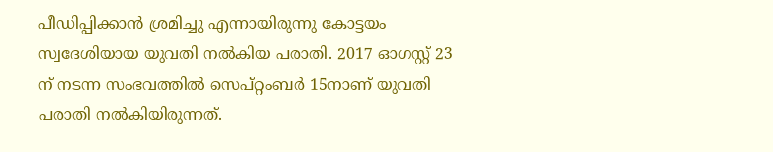പീഡിപ്പിക്കാന്‍ ശ്രമിച്ചു എന്നായിരുന്നു കോട്ടയം സ്വദേശിയായ യുവതി നല്‍കിയ പരാതി. 2017 ഓഗസ്റ്റ് 23 ന് നടന്ന സംഭവത്തില്‍ സെപ്റ്റംബര്‍ 15നാണ് യുവതി പരാതി നല്‍കിയിരുന്നത്.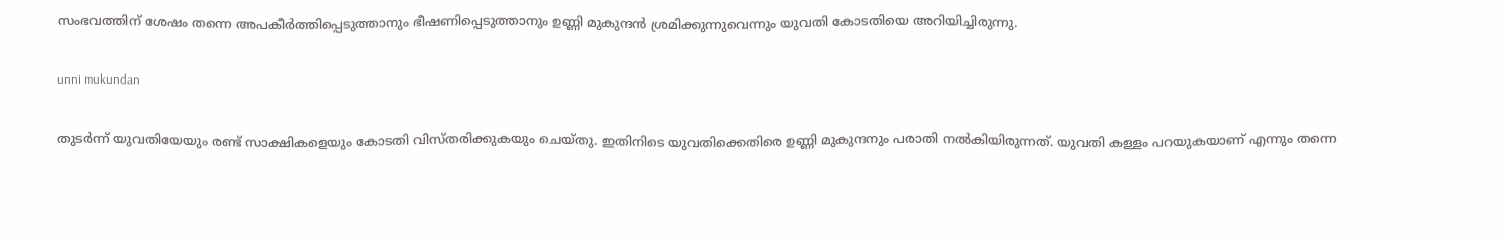സംഭവത്തിന് ശേഷം തന്നെ അപകീര്‍ത്തിപ്പെടുത്താനും ഭീഷണിപ്പെടുത്താനും ഉണ്ണി മുകുന്ദന്‍ ശ്രമിക്കുന്നുവെന്നും യുവതി കോടതിയെ അറിയിച്ചിരുന്നു.

unni mukundan

തുടര്‍ന്ന് യുവതിയേയും രണ്ട് സാക്ഷികളെയും കോടതി വിസ്തരിക്കുകയും ചെയ്തു. ഇതിനിടെ യുവതിക്കെതിരെ ഉണ്ണി മുകുന്ദനും പരാതി നല്‍കിയിരുന്നത്. യുവതി കള്ളം പറയുകയാണ് എന്നും തന്നെ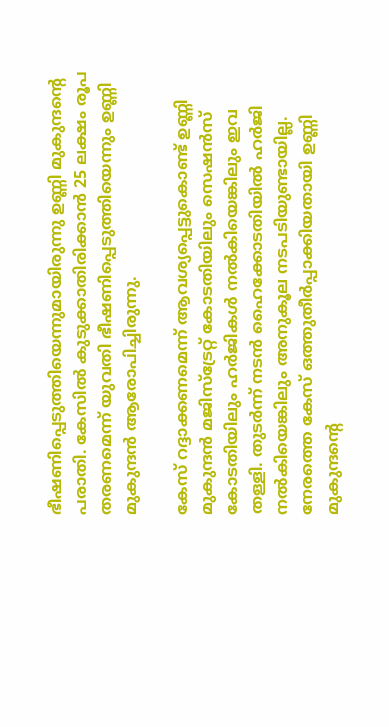ഭീഷണിപ്പെടുത്തിയെന്നുമായിരുന്നു ഉണ്ണി മുകുന്ദന്റെ പരാതി. കേസില്‍ കുടുക്കാതിരിക്കാന്‍ 25 ലക്ഷം രൂപ തരണമെന്ന് യുവതി ഭീഷണിപ്പെടുത്തിയെന്നും ഉണ്ണി മുകുന്ദന്‍ ആരോപിച്ചിരുന്നു.

കേസ് റദ്ദാക്കണമെന്ന് ആവശ്യപ്പെട്ടുകൊണ്ട് ഉണ്ണി മുകുന്ദന്‍ മജിസ്ട്രേറ്റ് കോടതിയിലും സെഷന്‍സ് കോടതിയിലും ഹര്‍ജികള്‍ നല്‍കിയെങ്കിലും ഇവ തള്ളി. തുടര്‍ന്ന് നടന്‍ ഹൈക്കോടതിയില്‍ ഹര്‍ജി നല്‍കിയെങ്കിലും അനുകൂല നടപടിയുണ്ടായില്ല. നേരത്തെ കേസ് ഒത്തുതീര്‍പ്പാക്കിയതായി ഉണ്ണി മുകുന്ദന്റെ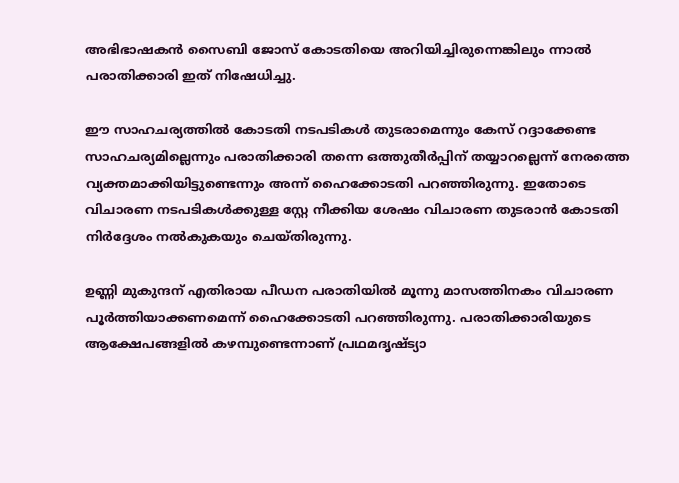അഭിഭാഷകന്‍ സൈബി ജോസ് കോടതിയെ അറിയിച്ചിരുന്നെങ്കിലും ന്നാല്‍ പരാതിക്കാരി ഇത് നിഷേധിച്ചു.

ഈ സാഹചര്യത്തില്‍ കോടതി നടപടികള്‍ തുടരാമെന്നും കേസ് റദ്ദാക്കേണ്ട സാഹചര്യമില്ലെന്നും പരാതിക്കാരി തന്നെ ഒത്തുതീര്‍പ്പിന് തയ്യാറല്ലെന്ന് നേരത്തെ വ്യക്തമാക്കിയിട്ടുണ്ടെന്നും അന്ന് ഹൈക്കോടതി പറഞ്ഞിരുന്നു. ഇതോടെ വിചാരണ നടപടികള്‍ക്കുള്ള സ്റ്റേ നീക്കിയ ശേഷം വിചാരണ തുടരാന്‍ കോടതി നിര്‍ദ്ദേശം നല്‍കുകയും ചെയ്തിരുന്നു.

ഉണ്ണി മുകുന്ദന് എതിരായ പീഡന പരാതിയില്‍ മൂന്നു മാസത്തിനകം വിചാരണ പൂര്‍ത്തിയാക്കണമെന്ന് ഹൈക്കോടതി പറഞ്ഞിരുന്നു. പരാതിക്കാരിയുടെ ആക്ഷേപങ്ങളില്‍ കഴമ്പുണ്ടെന്നാണ് പ്രഥമദൃഷ്ട്യാ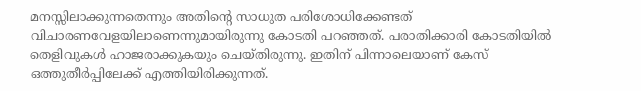മനസ്സിലാക്കുന്നതെന്നും അതിന്റെ സാധുത പരിശോധിക്കേണ്ടത് വിചാരണവേളയിലാണെന്നുമായിരുന്നു കോടതി പറഞ്ഞത്. പരാതിക്കാരി കോടതിയില്‍ തെളിവുകള്‍ ഹാജരാക്കുകയും ചെയ്തിരുന്നു. ഇതിന് പിന്നാലെയാണ് കേസ് ഒത്തുതീര്‍പ്പിലേക്ക് എത്തിയിരിക്കുന്നത്.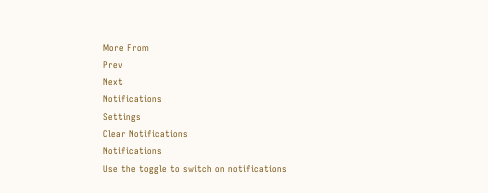More From
Prev
Next
Notifications
Settings
Clear Notifications
Notifications
Use the toggle to switch on notifications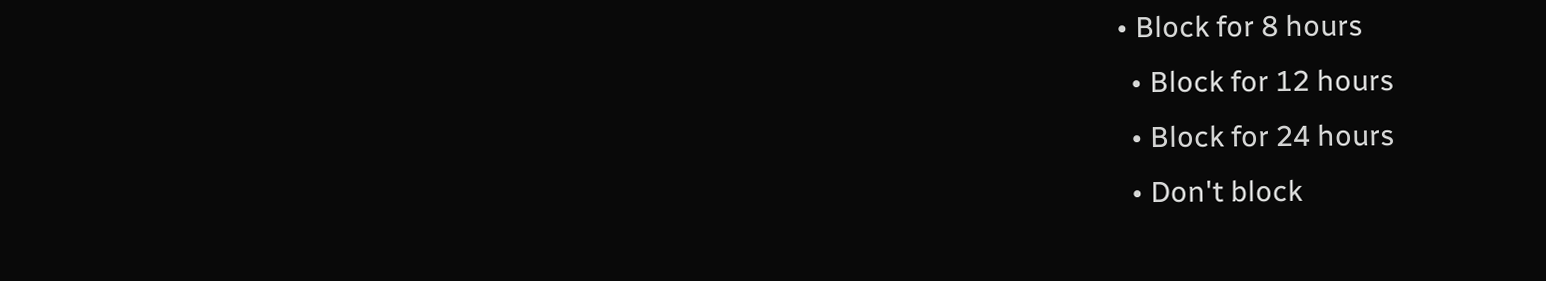• Block for 8 hours
  • Block for 12 hours
  • Block for 24 hours
  • Don't block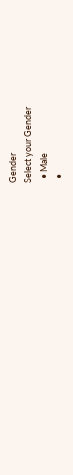Gender
Select your Gender
  • Male
  •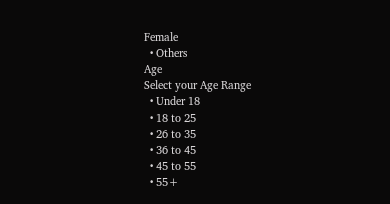Female
  • Others
Age
Select your Age Range
  • Under 18
  • 18 to 25
  • 26 to 35
  • 36 to 45
  • 45 to 55
  • 55+